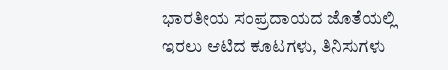ಭಾರತೀಯ ಸಂಪ್ರದಾಯದ ಜೊತೆಯಲ್ಲಿ ಇರಲು ಆಟಿದ ಕೂಟಗಳು, ತಿನಿಸುಗಳು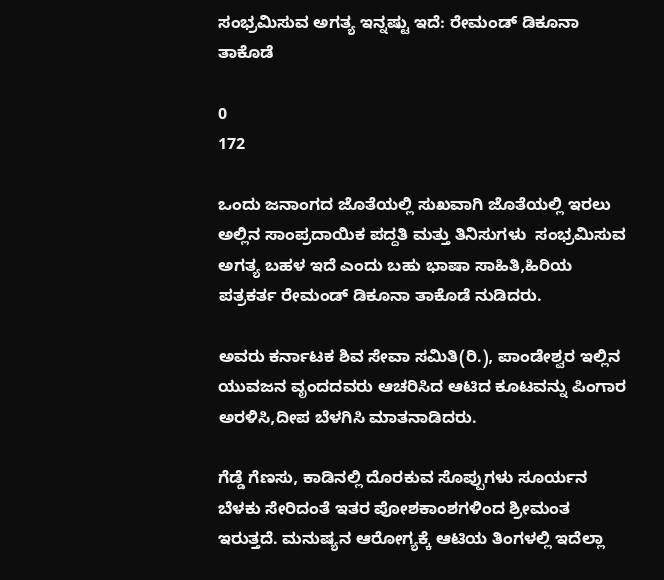ಸಂಭ್ರಮಿಸುವ ಅಗತ್ಯ ಇನ್ನಷ್ಟು ಇದೆ: ರೇಮಂಡ್ ಡಿಕೂನಾ ತಾಕೊಡೆ

0
172

ಒಂದು ಜನಾಂಗದ ಜೊತೆಯಲ್ಲಿ ಸುಖವಾಗಿ ಜೊತೆಯಲ್ಲಿ ಇರಲು ಅಲ್ಲಿನ ಸಾಂಪ್ರದಾಯಿಕ ಪದ್ದತಿ ಮತ್ತು ತಿನಿಸುಗಳು  ಸಂಭ್ರಮಿಸುವ ಅಗತ್ಯ ಬಹಳ ಇದೆ ಎಂದು ಬಹು ಭಾಷಾ ಸಾಹಿತಿ,ಹಿರಿಯ ಪತ್ರಕರ್ತ ರೇಮಂಡ್ ಡಿಕೂನಾ ತಾಕೊಡೆ ನುಡಿದರು.

ಅವರು ಕರ್ನಾಟಕ ಶಿವ ಸೇವಾ ಸಮಿತಿ(ರಿ.), ಪಾಂಡೇಶ್ವರ ಇಲ್ಲಿನ ಯುವಜನ ವೃಂದದವರು ಆಚರಿಸಿದ ಆಟಿದ ಕೂಟವನ್ನು ಪಿಂಗಾರ ಅರಳಿಸಿ,ದೀಪ ಬೆಳಗಿಸಿ ಮಾತನಾಡಿದರು.

ಗೆಡ್ಡೆ ಗೆಣಸು, ಕಾಡಿನಲ್ಲಿ ದೊರಕುವ ಸೊಪ್ಪುಗಳು ಸೂರ್ಯನ ಬೆಳಕು ಸೇರಿದಂತೆ ಇತರ ಪೋಶಕಾಂಶಗಳಿಂದ ಶ್ರೀಮಂತ ಇರುತ್ತದೆ. ಮನುಷ್ಯನ ಆರೋಗ್ಯಕ್ಕೆ ಆಟಿಯ ತಿಂಗಳಲ್ಲಿ ಇದೆಲ್ಲಾ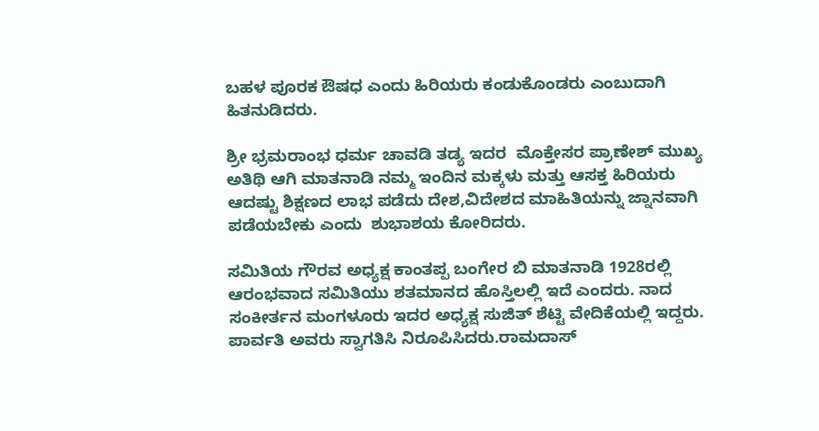ಬಹಳ‌ ಪೂರಕ ಔಷಧ ಎಂದು ಹಿರಿಯರು ಕಂಡುಕೊಂಡರು ಎಂಬುದಾಗಿ ಹಿತನುಡಿದರು.

ಶ್ರೀ ಭ್ರಮರಾಂಭ ಧರ್ಮ ಚಾವಡಿ ತಡ್ಯ ಇದರ  ಮೊಕ್ತೇಸರ ಪ್ರಾಣೇಶ್ ಮುಖ್ಯ ಅತಿಥಿ ಆಗಿ ಮಾತನಾಡಿ ನಮ್ಮ ಇಂದಿನ ಮಕ್ಕಳು ಮತ್ತು ಆಸಕ್ತ ಹಿರಿಯರು ಆದಷ್ಟು ಶಿಕ್ಷಣದ ‌ಲಾಭ ಪಡೆದು ದೇಶ,ವಿದೇಶದ ಮಾಹಿತಿಯನ್ನು ಜ್ನಾನವಾಗಿ ಪಡೆಯಬೇಕು ಎಂದು  ಶುಭಾಶಯ ಕೋರಿದರು.

ಸಮಿತಿಯ ಗೌರವ ಅಧ್ಯಕ್ಷ ಕಾಂತಪ್ಪ ಬಂಗೇರ ಬಿ ಮಾತನಾಡಿ 1928ರಲ್ಲಿ ಆರಂಭವಾದ ಸಮಿತಿಯು ಶತಮಾನದ ಹೊಸ್ತಿಲಲ್ಲಿ ಇದೆ ಎಂದರು. ನಾದ ಸಂಕೀರ್ತನ ಮಂಗಳೂರು ಇದರ ಅಧ್ಯಕ್ಷ ಸುಜಿತ್ ಶೆಟ್ಟಿ ವೇದಿಕೆಯಲ್ಲಿ ಇದ್ದರು. ಪಾರ್ವತಿ ಅವರು ಸ್ವಾಗತಿಸಿ ನಿರೂಪಿಸಿದರು.ರಾಮದಾಸ್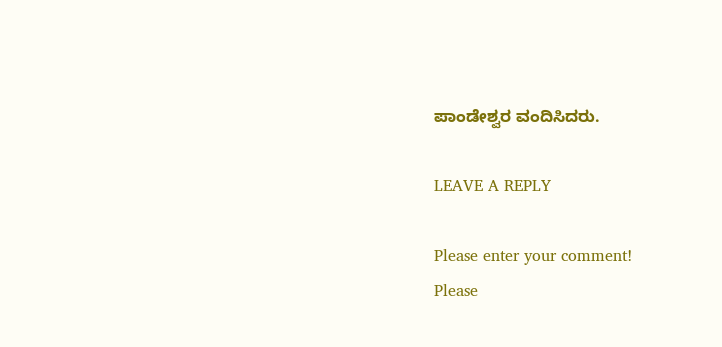ಪಾಂಡೇಶ್ವರ ವಂದಿಸಿದರು.

LEAVE A REPLY

Please enter your comment!
Please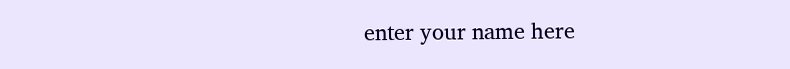enter your name here